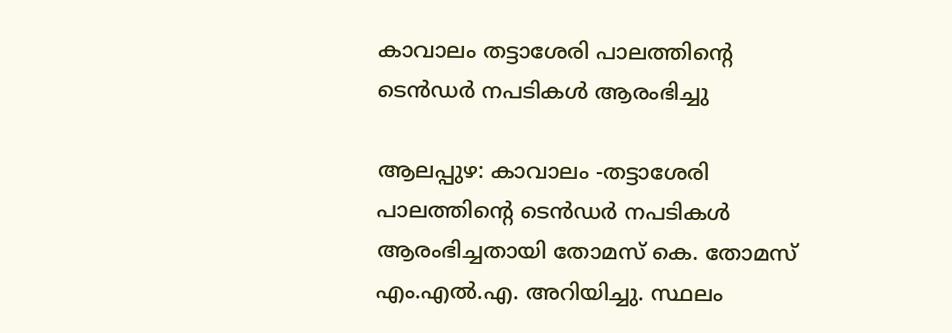കാവാലം തട്ടാശേരി പാലത്തിന്റെ ടെന്‍ഡര്‍ നപടികള്‍ ആരംഭിച്ചു

ആലപ്പുഴ: കാവാലം -തട്ടാശേരി പാലത്തിന്റെ ടെന്‍ഡര്‍ നപടികള്‍ ആരംഭിച്ചതായി തോമസ് കെ. തോമസ് എം.എല്‍.എ. അറിയിച്ചു. സ്ഥലം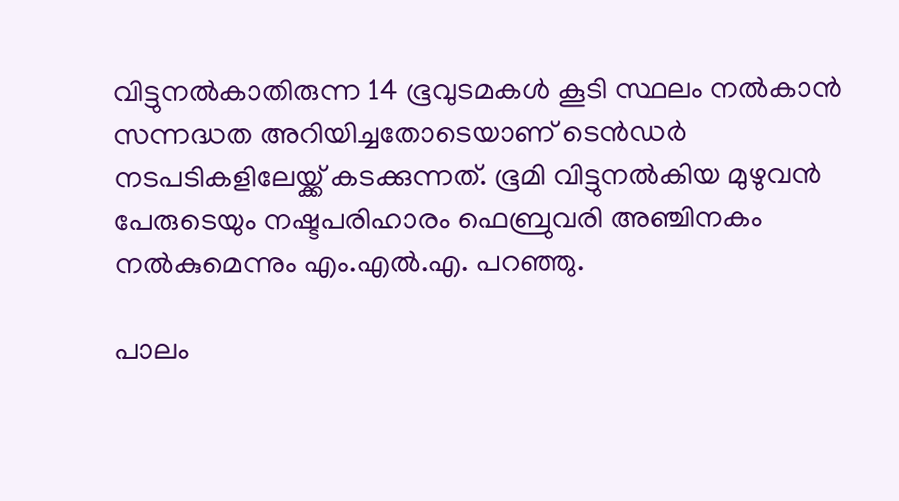വിട്ടുനല്‍കാതിരുന്ന 14 ഭൂവുടമകള്‍ കൂടി സ്ഥലം നല്‍കാന്‍ സന്നദ്ധത അറിയിച്ചതോടെയാണ് ടെന്‍ഡര്‍ നടപടികളിലേയ്ക്ക് കടക്കുന്നത്. ഭൂമി വിട്ടുനല്‍കിയ മുഴുവന്‍ പേരുടെയും നഷ്ടപരിഹാരം ഫെബ്രുവരി അഞ്ചിനകം നല്‍കുമെന്നും എം.എല്‍.എ. പറഞ്ഞു.

പാലം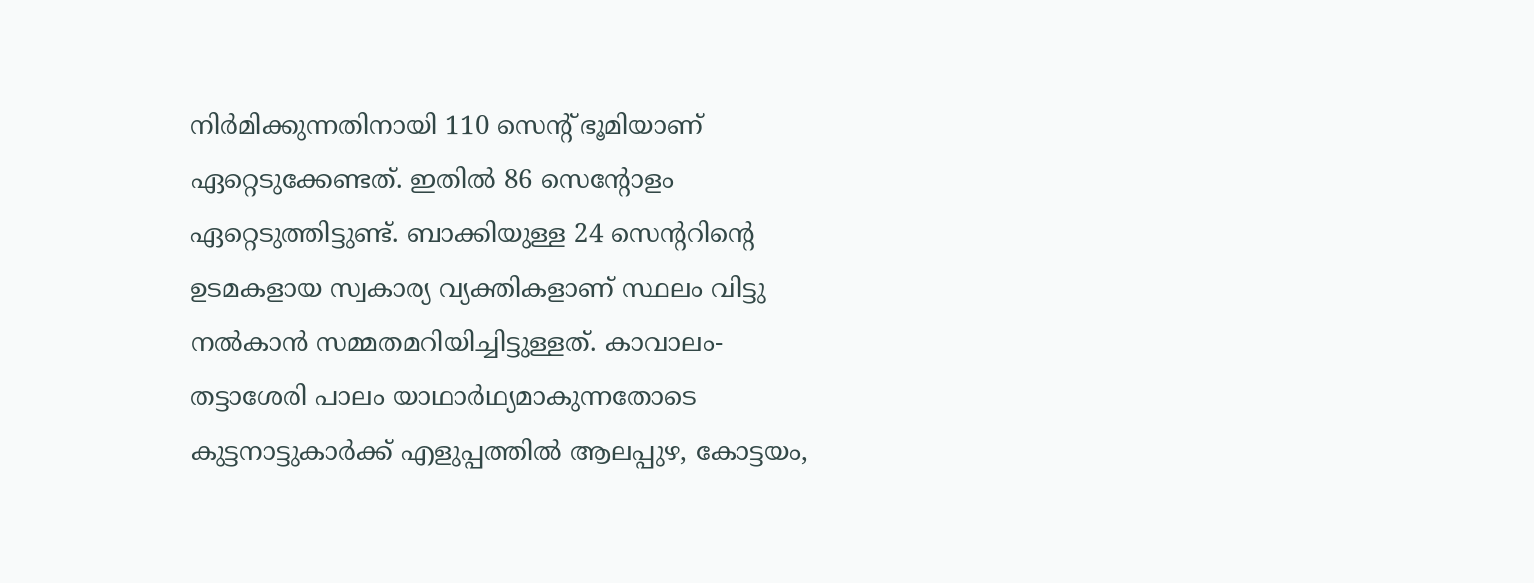നിര്‍മിക്കുന്നതിനായി 110 സെന്റ് ഭൂമിയാണ് ഏറ്റെടുക്കേണ്ടത്. ഇതില്‍ 86 സെന്റോളം ഏറ്റെടുത്തിട്ടുണ്ട്. ബാക്കിയുള്ള 24 സെന്ററിന്റെ ഉടമകളായ സ്വകാര്യ വ്യക്തികളാണ് സ്ഥലം വിട്ടു നല്‍കാന്‍ സമ്മതമറിയിച്ചിട്ടുള്ളത്. കാവാലം- തട്ടാശേരി പാലം യാഥാര്‍ഥ്യമാകുന്നതോടെ കുട്ടനാട്ടുകാര്‍ക്ക് എളുപ്പത്തില്‍ ആലപ്പുഴ, കോട്ടയം,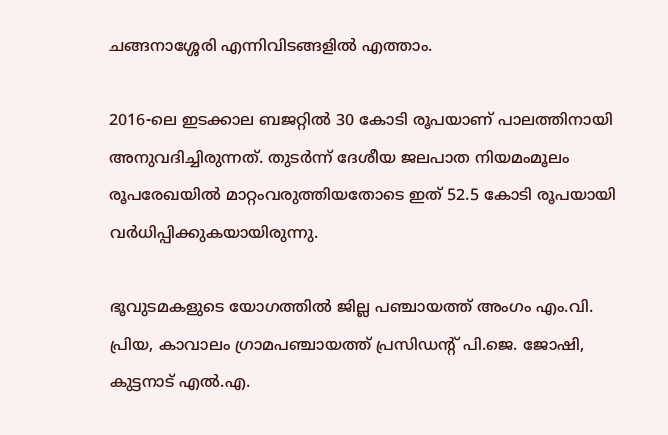ചങ്ങനാശ്ശേരി എന്നിവിടങ്ങളില്‍ എത്താം.

2016-ലെ ഇടക്കാല ബജറ്റില്‍ 30 കോടി രൂപയാണ് പാലത്തിനായി അനുവദിച്ചിരുന്നത്. തുടര്‍ന്ന് ദേശീയ ജലപാത നിയമംമൂലം രൂപരേഖയില്‍ മാറ്റംവരുത്തിയതോടെ ഇത് 52.5 കോടി രൂപയായി വര്‍ധിപ്പിക്കുകയായിരുന്നു.

ഭൂവുടമകളുടെ യോഗത്തില്‍ ജില്ല പഞ്ചായത്ത് അംഗം എം.വി. പ്രിയ, കാവാലം ഗ്രാമപഞ്ചായത്ത് പ്രസിഡന്റ് പി.ജെ. ജോഷി, കുട്ടനാട് എല്‍.എ.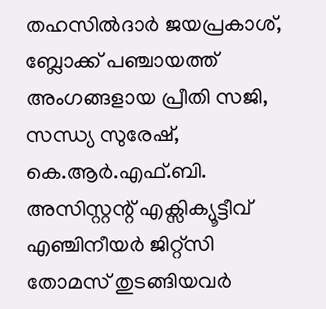തഹസില്‍ദാര്‍ ജയപ്രകാശ്, ബ്ലോക്ക് പഞ്ചായത്ത് അംഗങ്ങളായ പ്രീതി സജി, സന്ധ്യ സുരേഷ്, കെ.ആര്‍.എഫ്.ബി. അസിസ്റ്റന്റ് എക്സിക്യൂട്ടീവ് എഞ്ചിനീയര്‍ ജിറ്റ്സി തോമസ് തുടങ്ങിയവര്‍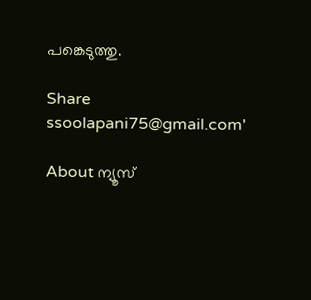പങ്കെടുത്തു.

Share
ssoolapani75@gmail.com'

About ന്യൂസ്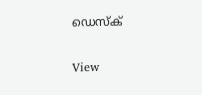ഡെസ്ക്

View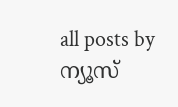all posts by ന്യൂസ്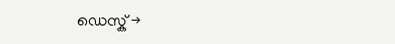ഡെസ്ക് →